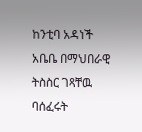ከንቲባ አዳነች አቤቤ በማህበራዊ ትስስር ገጻቸዉ ባሰፈሩት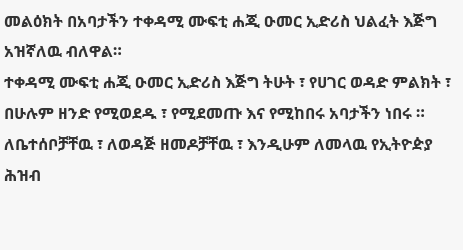መልዕክት በአባታችን ተቀዳሚ ሙፍቲ ሐጂ ዑመር ኢድሪስ ህልፈት እጅግ አዝኛለዉ ብለዋል።
ተቀዳሚ ሙፍቲ ሐጂ ዑመር ኢድሪስ እጅግ ትሁት ፣ የሀገር ወዳድ ምልክት ፣ በሁሉም ዘንድ የሚወደዱ ፣ የሚደመጡ እና የሚከበሩ አባታችን ነበሩ ።
ለቤተሰቦቻቸዉ ፣ ለወዳጅ ዘመዶቻቸዉ ፣ እንዲሁም ለመላዉ የኢትዮዽያ ሕዝብ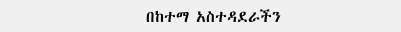በከተማ አስተዳደራችን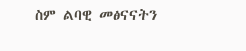ስም ልባዊ መፅናናትን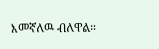እመኛለዉ ብለዋል።